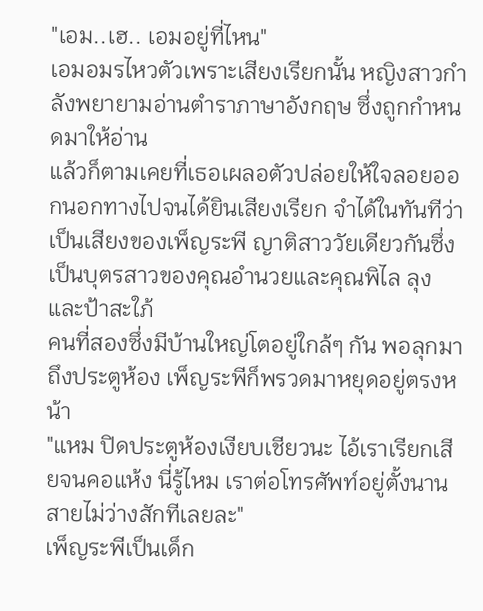"เอม..เฮ.. เอมอยู่ที่ไหน"
เอมอมรไหวตัวเพราะเสียงเรียกนั้น หญิงสาวกำลังพยายามอ่านตำราภาษาอังกฤษ ซึ่งถูกกำหนดมาให้อ่าน
แล้วก็ตามเคยที่เธอเผลอตัวปล่อยให้ใจลอยออกนอกทางไปจนได้ยินเสียงเรียก จำได้ในทันทีว่า
เป็นเสียงของเพ็ญระพี ญาติสาววัยเดียวกันซึ่งเป็นบุตรสาวของคุณอำนวยและคุณพิไล ลุงและป้าสะใภ้
คนที่สองซึ่งมีบ้านใหญ่โตอยู่ใกล้ๆ กัน พอลุกมาถึงประตูห้อง เพ็ญระพีก็พรวดมาหยุดอยู่ตรงหน้า
"แหม ปิดประตูห้องเงียบเชียวนะ ไอ้เราเรียกเสียจนคอแห้ง นี่รู้ไหม เราต่อโทรศัพท์อยู่ตั้งนาน
สายไม่ว่างสักทีเลยละ"
เพ็ญระพีเป็นเด็ก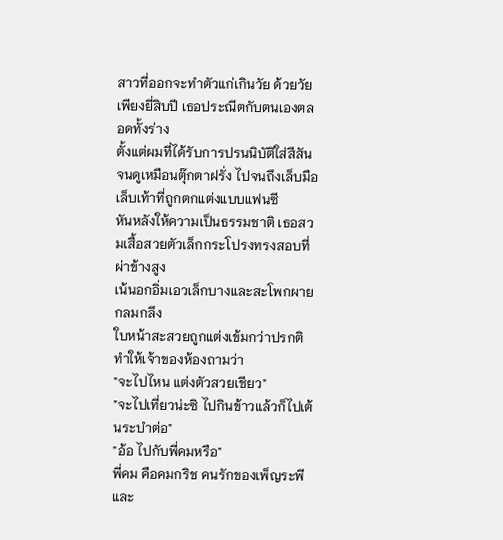สาวที่ออกจะทำตัวแก่เกินวัย ด้วยวัยเพียงยี่สิบปี เธอประณีตกับตนเองตลอดทั้งร่าง
ตั้งแต่ผมที่ได้รับการปรนนิบัติใส่สีสันจนดูเหมือนตุ๊กตาฝรั่ง ไปจนถึงเล็บมือเล็บเท้าที่ถูกตกแต่งแบบแฟนซี
หันหลังให้ความเป็นธรรมชาติ เธอสวมเสื้อสวยตัวเล็กกระโปรงทรงสอบที่ผ่าข้างสูง
เน้นอกอิ่มเอวเล็กบางและสะโพกผายกลมกลึง
ใบหน้าสะสวยถูกแต่งเข้มกว่าปรกติทำให้เจ้าของห้องถามว่า
"จะไปไหน แต่งตัวสวยเชียว"
"จะไปเที่ยวน่ะซิ ไปกินข้าวแล้วก็ไปเต้นระบำต่อ"
"อ้อ ไปกับพี่คมหรือ"
พี่คม คือคมกริช คนรักของเพ็ญระพี และ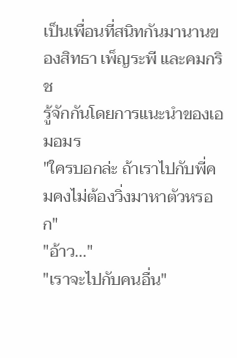เป็นเพื่อนที่สนิทกันมานานของสิทธา เพ็ญระพี และคมกริช
รู้จักกันโดยการแนะนำของเอมอมร
"ใครบอกล่ะ ถ้าเราไปกับพี่คมคงไม่ต้องวิ่งมาหาตัวหรอก"
"อ้าว..."
"เราจะไปกับคนอื่น"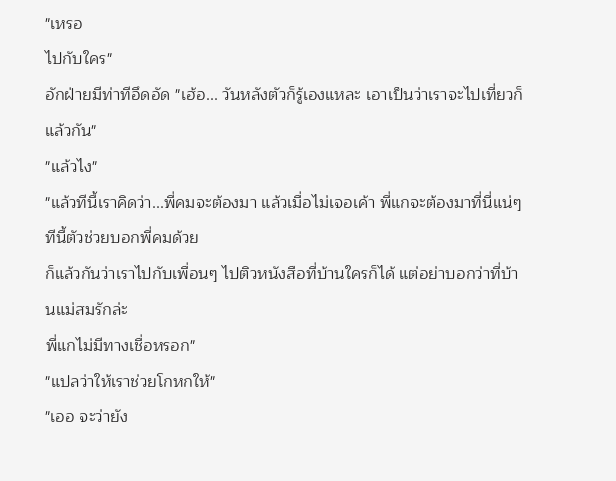"เหรอ
ไปกับใคร"
อักฝ่ายมีท่าทีอึดอัด "เฮ้อ... วันหลังตัวก็รู้เองแหละ เอาเป็นว่าเราจะไปเที่ยวก็แล้วกัน"
"แล้วไง"
"แล้วทีนี้เราคิดว่า...พี่คมจะต้องมา แล้วเมื่อไม่เจอเค้า พี่แกจะต้องมาที่นี่แน่ๆ ทีนี้ตัวช่วยบอกพี่คมด้วย
ก็แล้วกันว่าเราไปกับเพื่อนๆ ไปติวหนังสือที่บ้านใครก็ได้ แต่อย่าบอกว่าที่บ้านแม่สมรักล่ะ
พี่แกไม่มีทางเชื่อหรอก"
"แปลว่าให้เราช่วยโกหกให้"
"เออ จะว่ายัง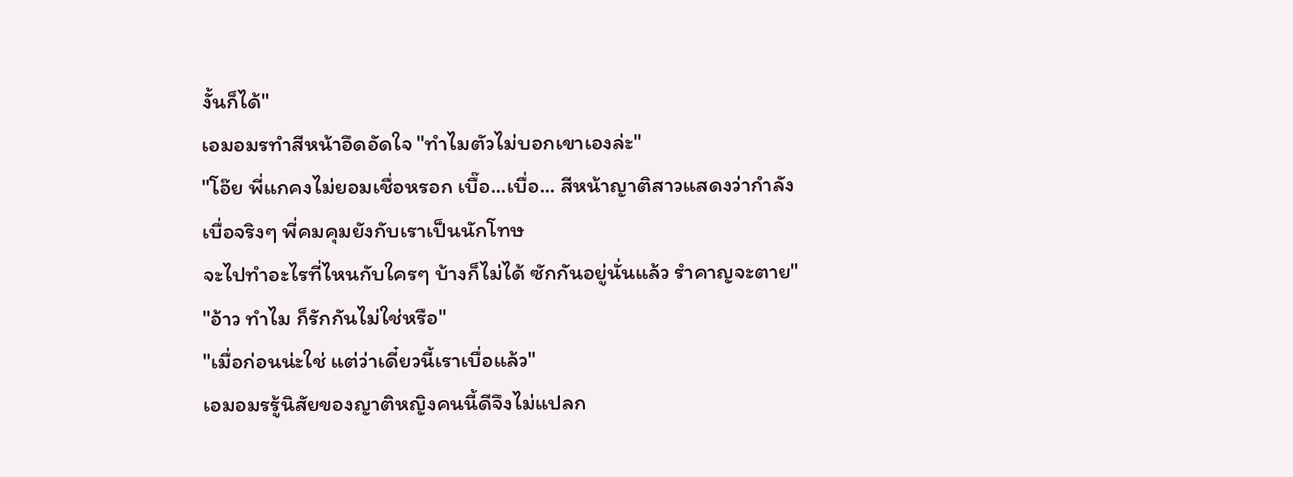งั้นก็ได้"
เอมอมรทำสีหน้าอึดอัดใจ "ทำไมตัวไม่บอกเขาเองล่ะ"
"โอ๊ย พี่แกคงไม่ยอมเชื่อหรอก เบื๊อ...เบื่อ... สีหน้าญาติสาวแสดงว่ากำลังเบื่อจริงๆ พี่คมคุมยังกับเราเป็นนักโทษ
จะไปทำอะไรที่ไหนกับใครๆ บ้างก็ไม่ได้ ซักกันอยู่นั่นแล้ว รำคาญจะตาย"
"อ้าว ทำไม ก็รักกันไม่ใช่หรือ"
"เมื่อก่อนน่ะใช่ แต่ว่าเดี๋ยวนี้เราเบื่อแล้ว"
เอมอมรรู้นิสัยของญาติหญิงคนนี้ดีจึงไม่แปลก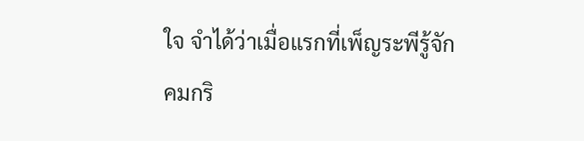ใจ จำได้ว่าเมื่อแรกที่เพ็ญระพีรู้จักคมกริ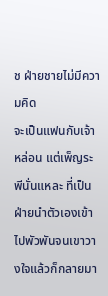ช ฝ่ายชายไม่มีความคิด
จะเป็นแฟนกับเจ้าหล่อน แต่เพ็ญระพีนั่นแหละ ที่เป็นฝ่ายนำตัวเองเข้าไปพัวพันจนเขาวางใจแล้วก็กลายมา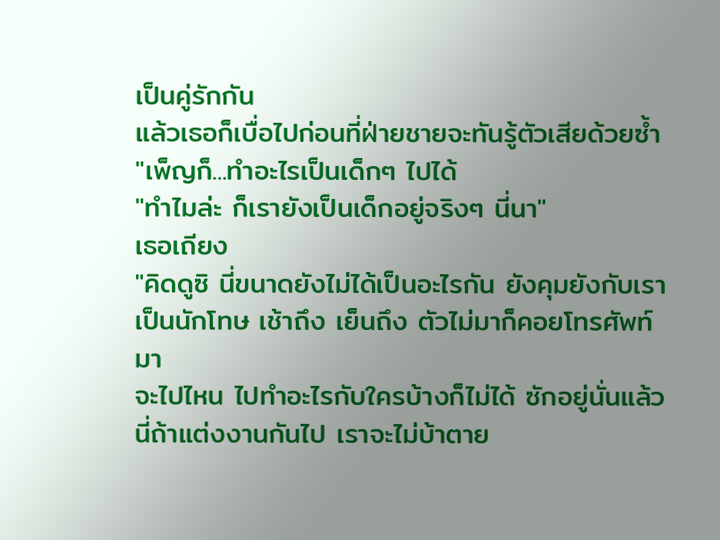เป็นคู่รักกัน
แล้วเธอก็เบื่อไปก่อนที่ฝ่ายชายจะทันรู้ตัวเสียด้วยซ้ำ
"เพ็ญก็...ทำอะไรเป็นเด็กๆ ไปได้
"ทำไมล่ะ ก็เรายังเป็นเด็กอยู่จริงๆ นี่นา"
เธอเถียง
"คิดดูซิ นี่ขนาดยังไม่ได้เป็นอะไรกัน ยังคุมยังกับเราเป็นนักโทษ เช้าถึง เย็นถึง ตัวไม่มาก็คอยโทรศัพท์มา
จะไปไหน ไปทำอะไรกับใครบ้างก็ไม่ได้ ซักอยู่นั่นแล้ว นี่ถ้าแต่งงานกันไป เราจะไม่บ้าตาย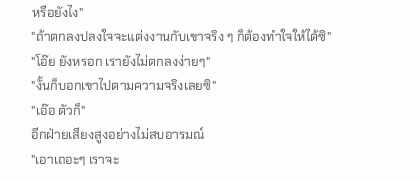หรือยังไง"
"ถ้าตกลงปลงใจจะแต่งงานกับเขาจริง ๆ ก็ต้องทำใจให้ได้ซิ"
"โอ๊ย ยังหรอก เรายังไม่ตกลงง่ายๆ"
"งั้นก็บอกเขาไปตามความจริงเลยซิ"
"เอ๊อ ตัวก็"
อีกฝ่ายเสียงสูงอย่างไม่สบอารมณ์
"เอาเถอะๆ เราจะ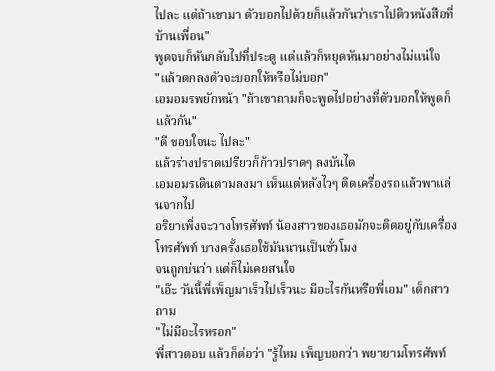ไปละ แต่ถ้าเขามา ตัวบอกไปด้วยก็แล้วกันว่าเราไปติวหนังสือที่บ้านเพื่อน"
พูดจบก็หันกลับไปที่ประตู แต่แล้วก็หยุดหันมาอย่างไม่แน่ใจ
"แล้วตกลงตัวจะบอกให้หรือไม่บอก"
เอมอมรพยักหน้า "ถ้าเขาถามก็จะพูดไปอย่างที่ตัวบอกให้พูดก็แล้วกัน"
"ดี ขอบใจนะ ไปละ"
แล้วร่างปราดเปรียวก็ก้าวปราดๆ ลงบันได
เอมอมรเดินตามลงมา เห็นแต่หลังไวๆ ติดเครื่องรถแล้วพาแล่นจากไป
อริยาเพิ่งจะวางโทรศัพท์ น้องสาวของเธอมักจะติดอยู่กับเครื่องโทรศัพท์ บางครั้งเธอใช้มันนานเป็นชั่วโมง
จนถูกบ่นว่า แต่ก็ไม่เคยสนใจ
"เอ๊ะ วันนี้พี่เพ็ญมาเร็วไปเร็วนะ มีอะไรกันหรือพี่เอม" เด็กสาวถาม
"ไม่มีอะไรหรอก"
พี่สาวตอบ แล้วก็ต่อว่า "รู้ไหม เพ็ญบอกว่า พยายามโทรศัพท์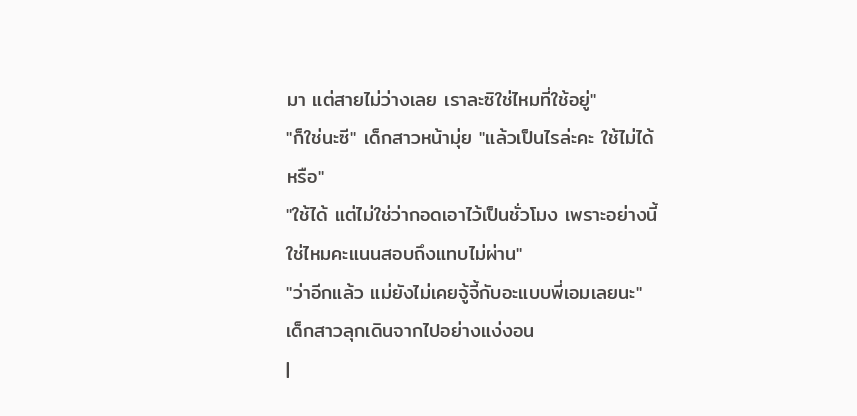มา แต่สายไม่ว่างเลย เราละซิใช่ไหมที่ใช้อยู่"
"ก็ใช่นะซี" เด็กสาวหน้ามุ่ย "แล้วเป็นไรล่ะคะ ใช้ไม่ได้หรือ"
"ใช้ได้ แต่ไม่ใช่ว่ากอดเอาไว้เป็นชั่วโมง เพราะอย่างนี้ใช่ไหมคะแนนสอบถึงแทบไม่ผ่าน"
"ว่าอีกแล้ว แม่ยังไม่เคยจู้จี้กับอะแบบพี่เอมเลยนะ" เด็กสาวลุกเดินจากไปอย่างแง่งอน
|